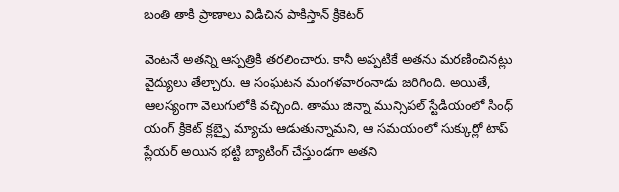బంతి తాకి ప్రాణాలు విడిచిన పాకిస్తాన్ క్రికెటర్

వెంటనే అతన్ని ఆస్పత్రికి తరలించారు. కానీ అప్పటికే అతను మరణించినట్లు వైద్యులు తేల్చారు. ఆ సంఘటన మంగళవారంనాడు జరిగింది. అయితే, ఆలస్యంగా వెలుగులోకి వచ్చింది. తాము జిన్నా మున్సిపల్ స్టేడియంలో సింధ్ యంగ్ క్రికెట్ క్లబ్పై మ్యాచు ఆడుతున్నామని, ఆ సమయంలో సుక్కుర్లో టాప్ ప్లేయర్ అయిన భట్టి బ్యాటింగ్ చేస్తుండగా అతని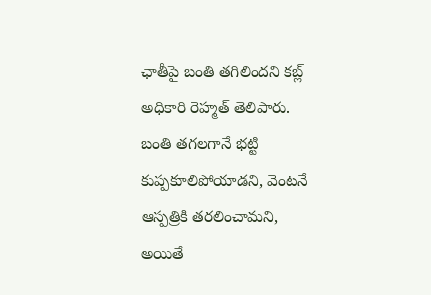ఛాతీపై బంతి తగిలిందని కబ్ల్ అధికారి రెహ్మత్ తెలిపారు.
బంతి తగలగానే భట్టి కుప్పకూలిపోయాడని, వెంటనే ఆస్పత్రికి తరలించామని, అయితే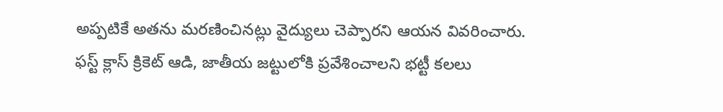అప్పటికే అతను మరణించినట్లు వైద్యులు చెప్పారని ఆయన వివరించారు. ఫస్ట్ క్లాస్ క్రికెట్ ఆడి, జాతీయ జట్టులోకి ప్రవేశించాలని భట్టీ కలలు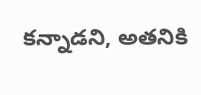కన్నాడని, అతనికి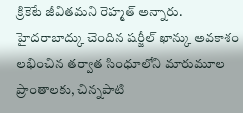క్రికెటే జీవితమని రెహ్మత్ అన్నారు.
హైదరాబాద్కు చెందిన షర్జీల్ ఖాన్కు అవకాశం లభించిన తర్వాత సింధూలోని మారుమూల ప్రాంతాలకు, చిన్నపాటి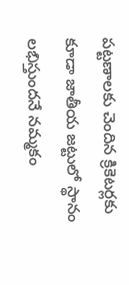పట్టణాలకు చెందిన క్రికెటర్లకు కూడా జాతీయ జట్టులో స్థానం లభిస్తుందనే నమ్మకం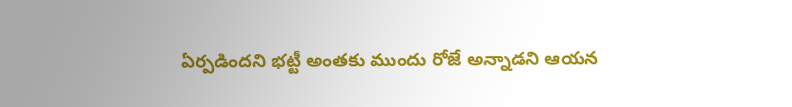ఏర్పడిందని భట్టీ అంతకు ముందు రోజే అన్నాడని ఆయన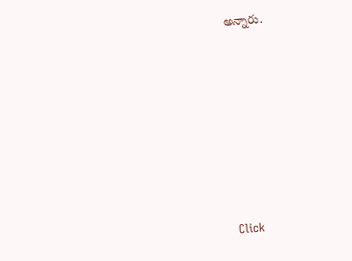అన్నారు.












Click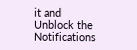it and Unblock the Notifications